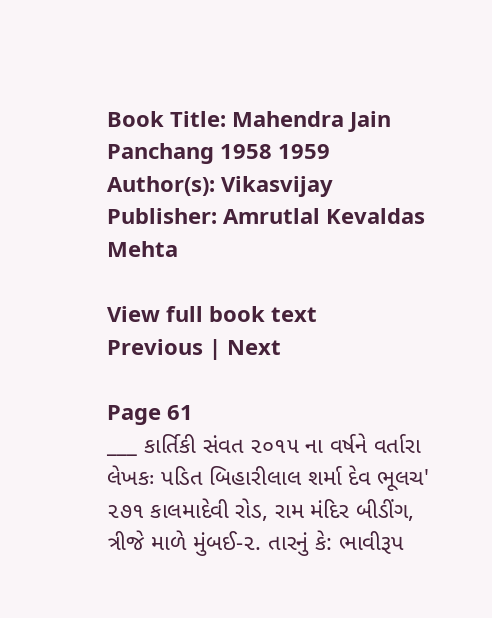Book Title: Mahendra Jain Panchang 1958 1959
Author(s): Vikasvijay
Publisher: Amrutlal Kevaldas Mehta

View full book text
Previous | Next

Page 61
___ કાર્તિકી સંવત ૨૦૧૫ ના વર્ષને વર્તારા લેખકઃ પડિત બિહારીલાલ શર્મા દેવ ભૂલચ' ૨૭૧ કાલમાદેવી રોડ, રામ મંદિર બીડીંગ, ત્રીજે માળે મુંબઈ-૨. તારનું કે: ભાવીરૂપ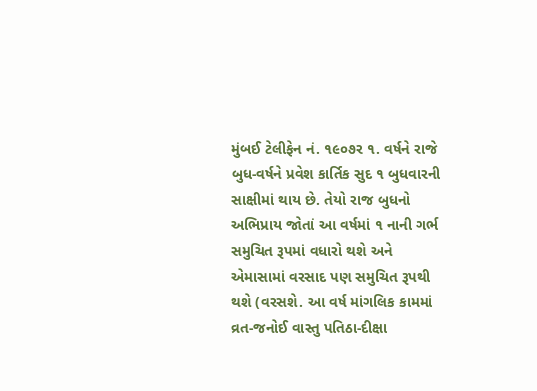મુંબઈ ટેલીફેન નં. ૧૯૦૭ર ૧. વર્ષને રાજે બુધ-વર્ષને પ્રવેશ કાર્તિક સુદ ૧ બુધવારની સાક્ષીમાં થાય છે. તેયો રાજ બુધનો અભિપ્રાય જોતાં આ વર્ષમાં ૧ નાની ગર્ભ સમુચિત રૂપમાં વધારો થશે અને એમાસામાં વરસાદ પણ સમુચિત રૂપથી થશે (વરસશે. આ વર્ષ માંગલિક કામમાં વ્રત-જનોઈ વાસ્તુ પતિઠા-દીક્ષા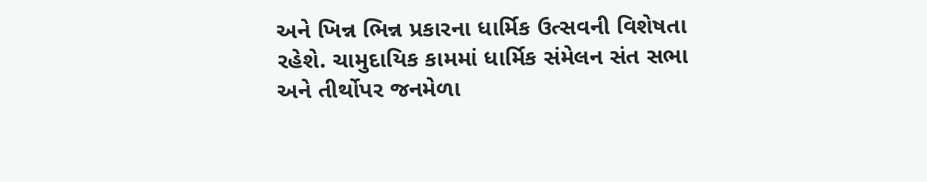અને ખિન્ન ભિન્ન પ્રકારના ધાર્મિક ઉત્સવની વિશેષતા રહેશે. ચામુદાયિક કામમાં ધાર્મિક સંમેલન સંત સભા અને તીર્થોપર જનમેળા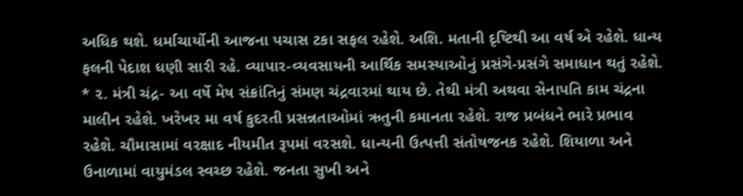અધિક થશે. ધર્માચાર્યોની આજના પચાસ ટકા સફલ રહેશે. અશિ. મતાની દૃષ્ટિથી આ વર્ષ એ રહેશે. ધાન્ય ફલની પેદાશ ધણી સારી રહે. વ્યાપાર-વ્યવસાયની આર્થિક સમસ્યાઓનું પ્રસંગે-પ્રસંગે સમાધાન થતું રહેશે. * ૨. મંત્રી ચંદ્ર- આ વર્ષે મેષ સંક્રાંતિનું સંમણ ચંદ્રવારમાં થાય છે. તેથી મંત્રી અથવા સેનાપતિ કામ ચંદ્રના માલીન રહેશે. ખરેખર મા વર્ષ કુદરતી પ્રસન્નતાઓમાં ઋતુની કમાનતા રહેશે. રાજ પ્રબંધને ભારે પ્રભાવ રહેશે. ચૌમાસામાં વરક્ષાદ નીયમીત રૂપમાં વરસશે. ધાન્યની ઉત્પત્તી સંતોષજનક રહેશે. શિયાળા અને ઉનાળામાં વાયુમંડલ સ્વચ્છ રહેશે. જનતા સુખી અને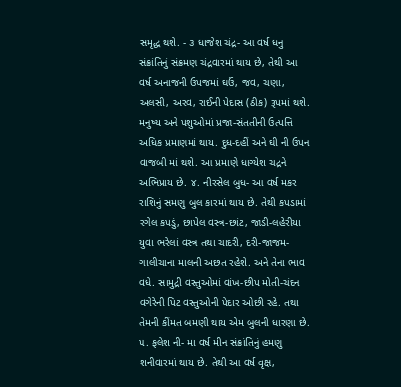સમૃદ્ધ થશે. - ૩ ધાજેશ ચંદ્ર- આ વર્ષ ધનુ સંક્રાંતિનું સંક્રમણ ચંદ્રવારમાં થાય છે, તેથી આ વર્ષ અનાજની ઉપજમાં ઘઉં, જવ, ચણા, અલસી, અરવ, રાઈની પેદાસ (ઠીક) રૂપમાં થશે. મનુષ્ય અને પશુઓમાં પ્રજા-સંતતીની ઉત્પત્તિ અધિક પ્રમાણમાં થાય. દુધ-દહીં અને ઘી ની ઉપન વાજબી માં થશે. આ પ્રમાણે ધાગ્યેશ ચદ્રને અભિપ્રાય છે. ૪. નીરસેલ બુધ- આ વર્ષ મકર રાશિનું સમણુ બુલ કારમાં થાય છે. તેથી કપડામાં રગેલ કપડું, છાપેલ વસ્ત્ર-છાંટ, જાડી-લહેરીયા યુવા ભરેલાં વસ્ત્ર તથા ચાદરી, દરી-જાજમ-ગાલીચાના માલની અછત રહેશે. અને તેના ભાવ વધે. સામુદ્રી વસ્તુઓમાં વાંખ-છીપ મોતી-ચંદન વગેરેની પિટ વસ્તુઓની પેદાર ઓછી રહે. તથા તેમની કીંમત બમણી થાય એમ બુલની ધારણા છે. ૫. ફલેશ ની- મા વર્ષ મીન સંક્રાંતિનું હમણુ શનીવારમાં થાય છે. તેથી આ વર્ષ વૃક્ષ,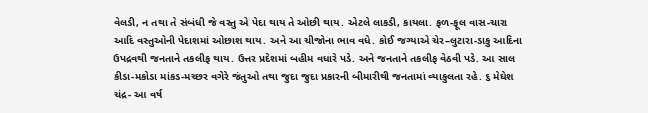વેલડી, ન તથા તે સંબંધી જે વસ્તુ એ પેદા થાય તે ઓછી થાય. એટલે લાકડી, કાયલા. ફળ-ફૂલ વાસ-ચારા આદિ વસ્તુઓની પેદાશમાં ઓછાશ થાય. અને આ ચીજોના ભાવ વધે. કોઈ જગ્યાએ ચેર–લુટારા-ડાકુ આદિના ઉપદ્રવથી જનતાને તકલીફ થાય. ઉત્તર પ્રદેશમાં બહીમ વધારે પડે. અને જનતાને તકલીફ વેઠવી પડે. આ સાલ કીડા-મકોડા માંકડ-મચ્છર વગેરે જંતુઓ તથા જુદા જુદા પ્રકારની બીમારીથી જનતામાં વ્યાકુલતા રહે. ૬ મેઘેશ ચંદ્ર- આ વર્ષ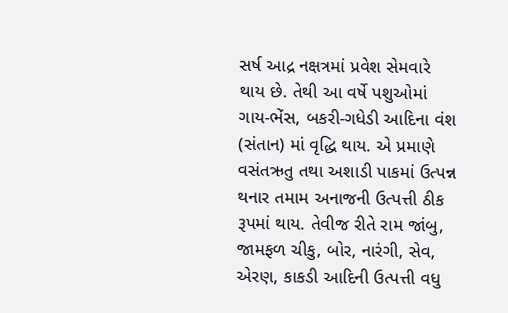સર્ષ આદ્ર નક્ષત્રમાં પ્રવેશ સેમવારે થાય છે. તેથી આ વર્ષે પશુઓમાં ગાય-ભેંસ, બકરી-ગધેડી આદિના વંશ (સંતાન) માં વૃદ્ધિ થાય. એ પ્રમાણે વસંતઋતુ તથા અશાડી પાકમાં ઉત્પન્ન થનાર તમામ અનાજની ઉત્પત્તી ઠીક રૂપમાં થાય. તેવીજ રીતે રામ જાંબુ, જામફળ ચીકુ, બોર, નારંગી, સેવ, એરણ, કાકડી આદિની ઉત્પત્તી વધુ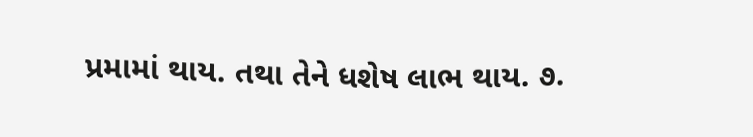પ્રમામાં થાય. તથા તેને ધશેષ લાભ થાય. ૭.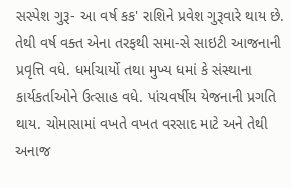સસ્પેશ ગુરૂ- આ વર્ષ કક' રાશિને પ્રવેશ ગુરૂવારે થાય છે. તેથી વર્ષ વક્ત એના તરફથી સમા-સે સાઇટી આજનાની પ્રવૃત્તિ વધે. ધર્માચાર્યો તથા મુખ્ય ધમાં કે સંસ્થાના કાર્યકર્તાઓને ઉત્સાહ વધે. પાંચવર્ષીય યેજનાની પ્રગતિ થાય. ચોમાસામાં વખતે વખત વરસાદ માટે અને તેથી અનાજ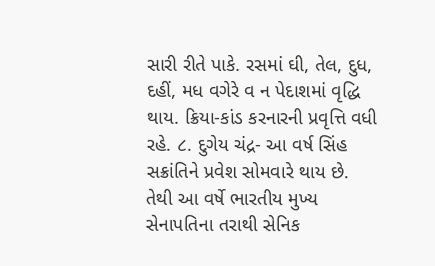સારી રીતે પાકે. રસમાં ઘી, તેલ, દુધ, દહીં, મધ વગેરે વ ન પેદાશમાં વૃદ્ધિ થાય. ક્રિયા-કાંડ કરનારની પ્રવૃત્તિ વધી રહે. ૮. દુગેય ચંદ્ર- આ વર્ષ સિંહ સક્રાંતિને પ્રવેશ સોમવારે થાય છે. તેથી આ વર્ષે ભારતીય મુખ્ય સેનાપતિના તરાથી સેનિક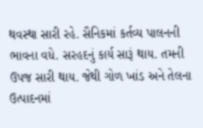થવસ્થા સારી રહે. સૈનિકમાં કર્તવ્ય પાલનની ભાવના વધે. સરહદનું કાર્ય સારૂં થાય. તમની ઉપજ સારી થાય. જેથી ગોળ ખાંડ અને તેલના ઉત્પાદનમાં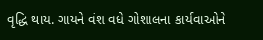વૃદ્ધિ થાય. ગાયને વંશ વધે ગોશાલના કાર્યવાઓને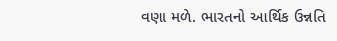વણા મળે. ભારતનો આર્થિક ઉન્નતિ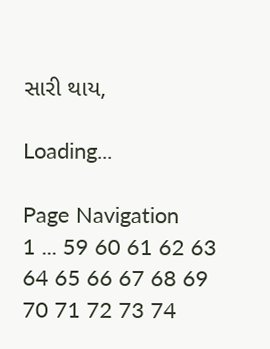સારી થાય,

Loading...

Page Navigation
1 ... 59 60 61 62 63 64 65 66 67 68 69 70 71 72 73 74